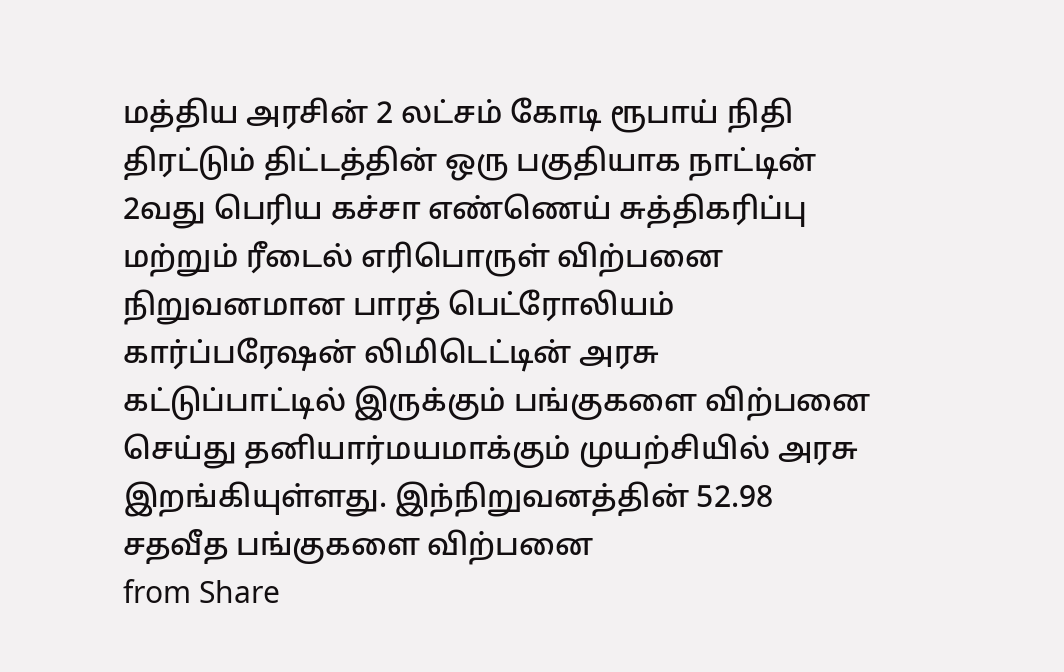மத்திய அரசின் 2 லட்சம் கோடி ரூபாய் நிதி திரட்டும் திட்டத்தின் ஒரு பகுதியாக நாட்டின் 2வது பெரிய கச்சா எண்ணெய் சுத்திகரிப்பு மற்றும் ரீடைல் எரிபொருள் விற்பனை நிறுவனமான பாரத் பெட்ரோலியம் கார்ப்பரேஷன் லிமிடெட்டின் அரசு கட்டுப்பாட்டில் இருக்கும் பங்குகளை விற்பனை செய்து தனியார்மயமாக்கும் முயற்சியில் அரசு இறங்கியுள்ளது. இந்நிறுவனத்தின் 52.98 சதவீத பங்குகளை விற்பனை
from Share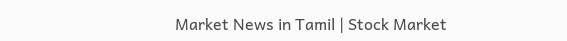Market News in Tamil | Stock Market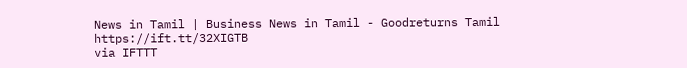News in Tamil | Business News in Tamil - Goodreturns Tamil https://ift.tt/32XIGTB
via IFTTT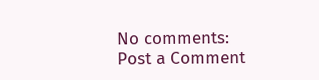No comments:
Post a Comment